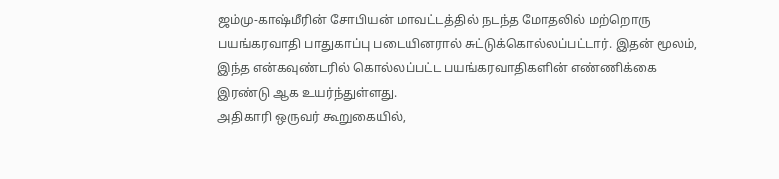ஜம்மு-காஷ்மீரின் சோபியன் மாவட்டத்தில் நடந்த மோதலில் மற்றொரு பயங்கரவாதி பாதுகாப்பு படையினரால் சுட்டுக்கொல்லப்பட்டார். இதன் மூலம், இந்த என்கவுண்டரில் கொல்லப்பட்ட பயங்கரவாதிகளின் எண்ணிக்கை இரண்டு ஆக உயர்ந்துள்ளது.
அதிகாரி ஒருவர் கூறுகையில்,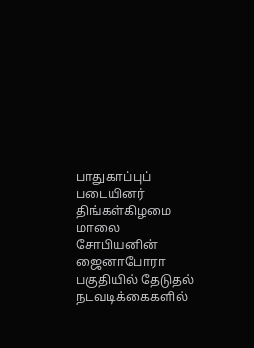பாதுகாப்புப் படையினர் திங்கள்கிழமை மாலை சோபியனின் ஜைனாபோரா பகுதியில் தேடுதல் நடவடிக்கைகளில்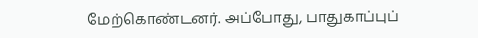மேற்கொண்டனர். அப்போது, பாதுகாப்புப்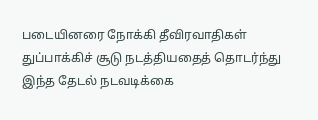படையினரை நோக்கி தீவிரவாதிகள் துப்பாக்கிச் சூடு நடத்தியதைத் தொடர்ந்து இந்த தேடல் நடவடிக்கை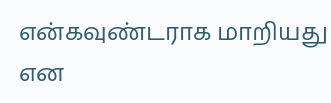என்கவுண்டராக மாறியது என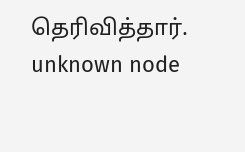தெரிவித்தார்.
unknown node